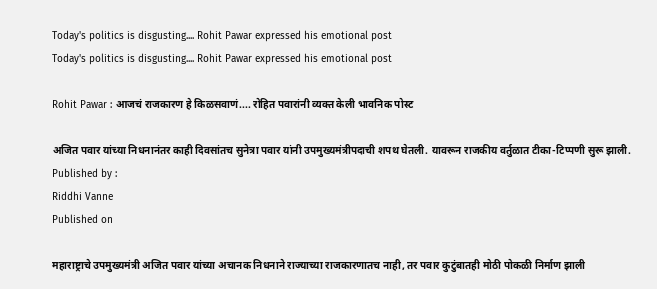Today's politics is disgusting.... Rohit Pawar expressed his emotional post
Today's politics is disgusting.... Rohit Pawar expressed his emotional post

Rohit Pawar : आजचं राजकारण हे किळसवाणं.... रोहित पवारांनी व्यक्त केली भावनिक पोस्ट

अजित पवार यांच्या निधनानंतर काही दिवसांतच सुनेत्रा पवार यांनी उपमुख्यमंत्रीपदाची शपथ घेतली. यावरून राजकीय वर्तुळात टीका-टिप्पणी सुरू झाली.
Published by :
Riddhi Vanne
Published on

महाराष्ट्राचे उपमुख्यमंत्री अजित पवार यांच्या अचानक निधनाने राज्याच्या राजकारणातच नाही, तर पवार कुटुंबातही मोठी पोकळी निर्माण झाली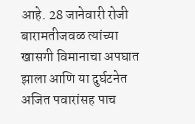आहे. 28 जानेवारी रोजी बारामतीजवळ त्यांच्या खासगी विमानाचा अपघात झाला आणि या दुर्घटनेत अजित पवारांसह पाच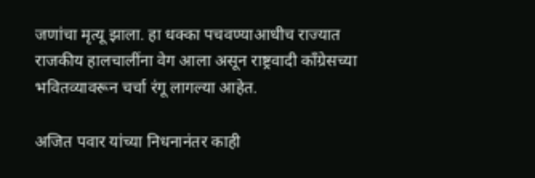जणांचा मृत्यू झाला. हा धक्का पचवण्याआधीच राज्यात राजकीय हालचालींना वेग आला असून राष्ट्रवादी काँग्रेसच्या भवितव्यावरून चर्चा रंगू लागल्या आहेत.

अजित पवार यांच्या निधनानंतर काही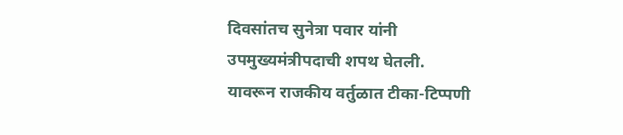दिवसांतच सुनेत्रा पवार यांनी उपमुख्यमंत्रीपदाची शपथ घेतली. यावरून राजकीय वर्तुळात टीका-टिप्पणी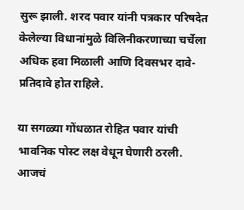सुरू झाली. शरद पवार यांनी पत्रकार परिषदेत केलेल्या विधानांमुळे विलिनीकरणाच्या चर्चेला अधिक हवा मिळाली आणि दिवसभर दावे-प्रतिदावे होत राहिले.

या सगळ्या गोंधळात रोहित पवार यांची भावनिक पोस्ट लक्ष वेधून घेणारी ठरली. आजचं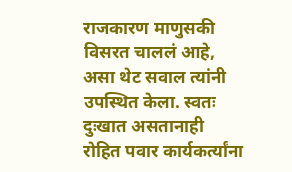राजकारण माणुसकी विसरत चाललं आहे, असा थेट सवाल त्यांनी उपस्थित केला. स्वतः दुःखात असतानाही रोहित पवार कार्यकर्त्यांना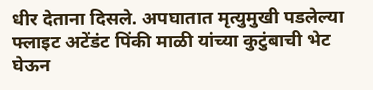धीर देताना दिसले. अपघातात मृत्युमुखी पडलेल्या फ्लाइट अटेंडंट पिंकी माळी यांच्या कुटुंबाची भेट घेऊन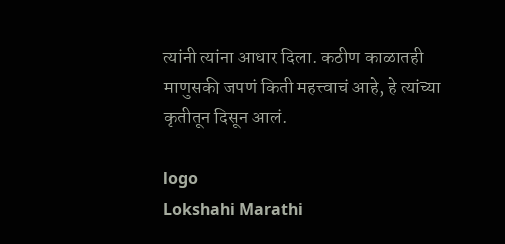त्यांनी त्यांना आधार दिला. कठीण काळातही माणुसकी जपणं किती महत्त्वाचं आहे, हे त्यांच्या कृतीतून दिसून आलं.

logo
Lokshahi Marathi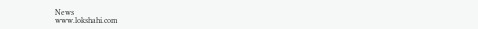News
www.lokshahi.com